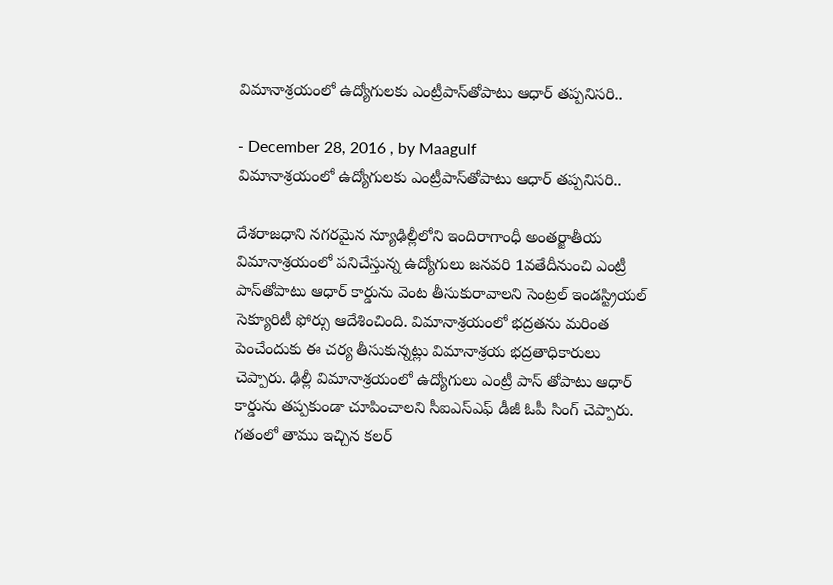విమానాశ్రయంలో ఉద్యోగులకు ఎంట్రీపాస్‌తోపాటు ఆధార్ తప్పనిసరి..

- December 28, 2016 , by Maagulf
విమానాశ్రయంలో ఉద్యోగులకు ఎంట్రీపాస్‌తోపాటు ఆధార్ తప్పనిసరి..

దేశరాజధాని నగరమైన న్యూఢిల్లీలోని ఇందిరాగాంధీ అంతర్జాతీయ విమానాశ్రయంలో పనిచేస్తున్న ఉద్యోగులు జనవరి 1వతేదీనుంచి ఎంట్రీ పాస్‌తోపాటు ఆధార్ కార్డును వెంట తీసుకురావాలని సెంట్రల్ ఇండస్ట్రియల్ సెక్యూరిటీ ఫోర్సు ఆదేశించింది. విమానాశ్రయంలో భద్రతను మరింత పెంచేందుకు ఈ చర్య తీసుకున్నట్లు విమానాశ్రయ భద్రతాధికారులు చెప్పారు. ఢిల్లీ విమానాశ్రయంలో ఉద్యోగులు ఎంట్రీ పాస్ తోపాటు ఆధార్ కార్డును తప్పకుండా చూపించాలని సీఐఎస్ఎఫ్ డీజీ ఓపీ సింగ్ చెప్పారు. గతంలో తాము ఇచ్చిన కలర్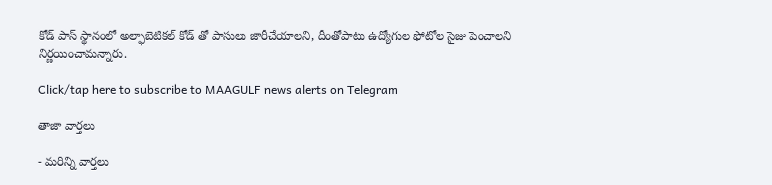కోడ్ పాస్ స్థానంలో అల్ఫాబెటికల్ కోడ్ తో పాసులు జారీచేయాలని, దీంతోపాటు ఉద్యోగుల ఫోటోల సైజు పెంచాలని నిర్ణయించామన్నారు.

Click/tap here to subscribe to MAAGULF news alerts on Telegram

తాజా వార్తలు

- మరిన్ని వార్తలు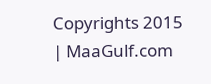Copyrights 2015 | MaaGulf.com